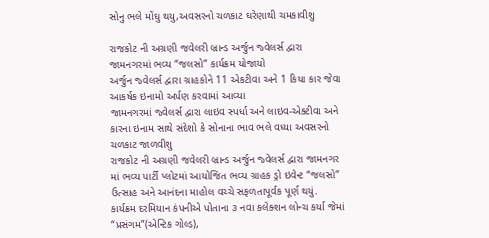સોનુ ભલે મોંઘુ થયુ,અવસરનો ચળકાટ ઘરેણાથી ચમકાવીશુ

રાજકોટ ની અગ્રણી જવેલરી બ્રાન્ડ અર્જુન જ્વેલર્સ દ્વારા જામનગરમાં ભવ્ય “જલસો” કાર્યક્રમ યોજાયો
અર્જુન જ્વેલર્સ દ્વારા ગ્રાહકોને 11 એકટીવા અને 1 કિયા કાર જેવા આકર્ષક ઇનામો અર્પણ કરવામાં આવ્યા
જામનગરમાં જ્વેલર્સ દ્વારા લાઇવ સ્પર્ધા અને લાઇવ-એક્ટીવા અને કારના ઇનામ સાથે સંદેશો કે સોનાના ભાવ ભલે વધ્યા અવસરનો ચળકાટ જાળવીશુ
રાજકોટ ની અગ્રણી જવેલરી બ્રાન્ડ અર્જુન જ્વેલર્સ દ્વારા જામનગર માં ભવ્ય પાર્ટી પ્લોટમાં આયોજિત ભવ્ય ગ્રાહક ડ્રો ઇવેન્ટ “જલસો” ઉત્સાહ અને આનંદના માહોલ વચ્ચે સફળતાપૂર્વક પૂર્ણ થયું. કાર્યક્રમ દરમિયાન કંપનીએ પોતાના ૩ નવા કલેક્શન લોન્ચ કર્યા જેમાં “પ્રસંગમ”(એન્ટિક ગોલ્ડ),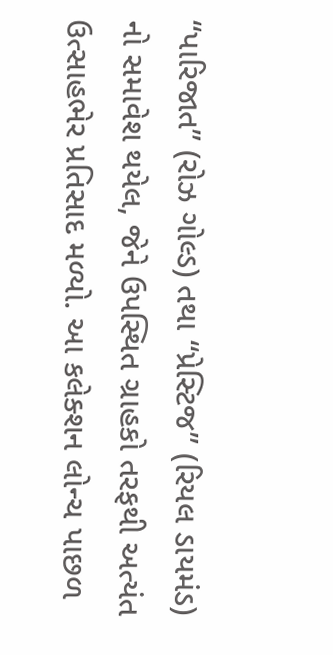“પારિજાત” (રોઝ ગોલ્ડ) તથા “પ્રેસ્ટિજ” (રિયલ ડાયમંડ) નો સમાવેશ થયેલ, જેને ઉપસ્થિત ગ્રાહકો તરફથી અત્યંત ઉત્સાહભેર પ્રતિસાદ મળ્યો. આ કલેક્શન લોન્ચ પાછળ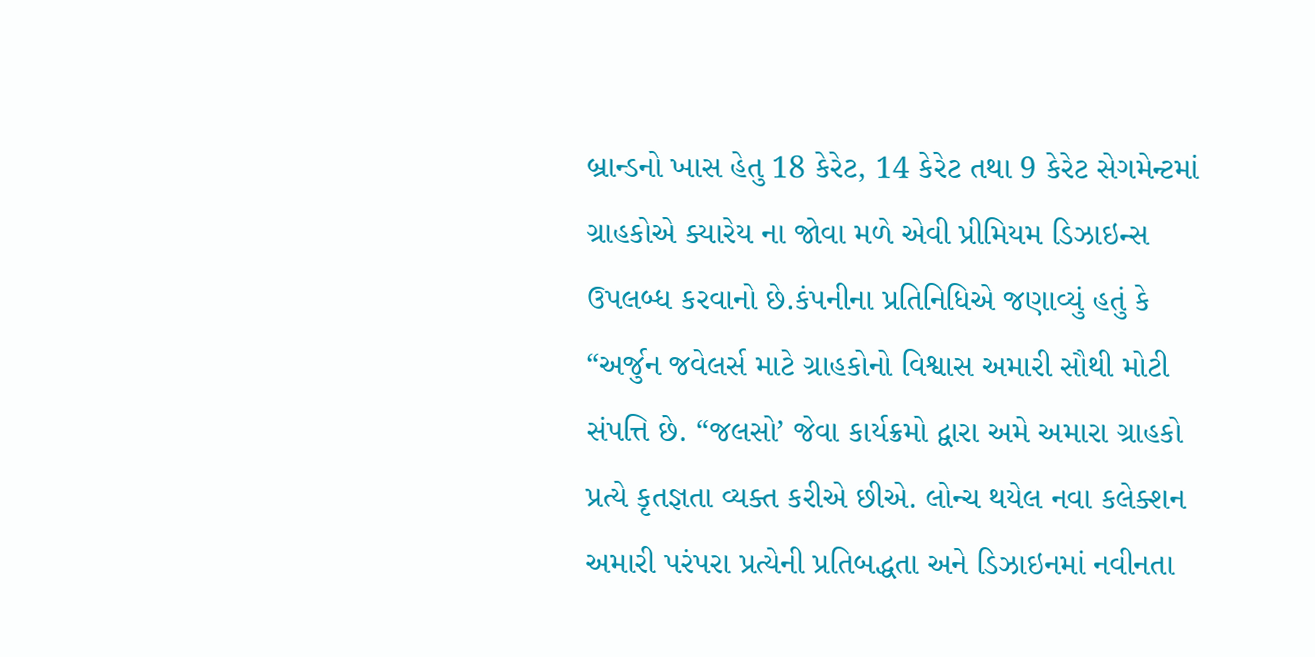બ્રાન્ડનો ખાસ હેતુ 18 કેરેટ, 14 કેરેટ તથા 9 કેરેટ સેગમેન્ટમાં ગ્રાહકોએ ક્યારેય ના જોવા મળે એવી પ્રીમિયમ ડિઝાઇન્સ ઉપલબ્ધ કરવાનો છે.કંપનીના પ્રતિનિધિએ જણાવ્યું હતું કે “અર્જુન જવેલર્સ માટે ગ્રાહકોનો વિશ્વાસ અમારી સૌથી મોટી સંપત્તિ છે. “જલસો’ જેવા કાર્યક્રમો દ્વારા અમે અમારા ગ્રાહકો પ્રત્યે કૃતજ્ઞતા વ્યક્ત કરીએ છીએ. લોન્ચ થયેલ નવા કલેક્શન અમારી પરંપરા પ્રત્યેની પ્રતિબદ્ધતા અને ડિઝાઇનમાં નવીનતા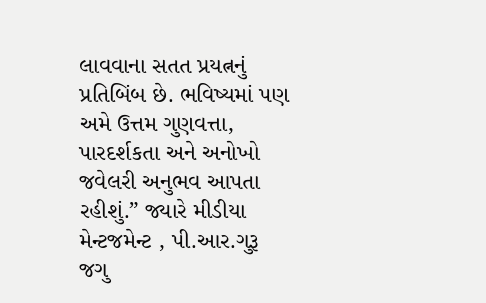લાવવાના સતત પ્રયત્નનું પ્રતિબિંબ છે. ભવિષ્યમાં પણ અમે ઉત્તમ ગુણવત્તા, પારદર્શકતા અને અનોખો જવેલરી અનુભવ આપતા રહીશું.” જ્યારે મીડીયા મેન્ટજમેન્ટ , પી.આર.ગુરૂ જગુ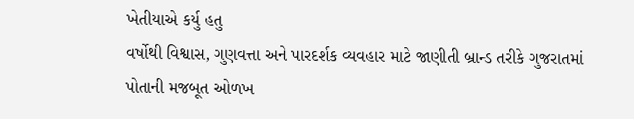ખેતીયાએ કર્યુ હતુ
વર્ષોથી વિશ્વાસ, ગુણવત્તા અને પારદર્શક વ્યવહાર માટે જાણીતી બ્રાન્ડ તરીકે ગુજરાતમાં પોતાની મજબૂત ઓળખ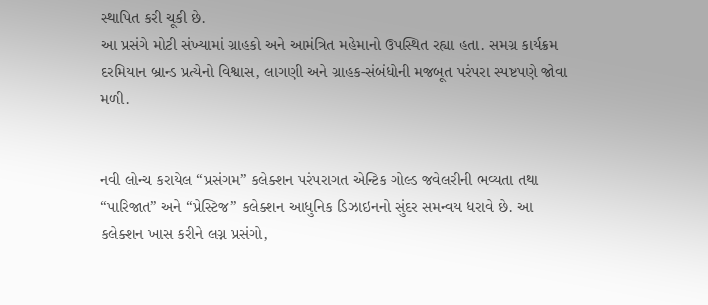સ્થાપિત કરી ચૂકી છે.
આ પ્રસંગે મોટી સંખ્યામાં ગ્રાહકો અને આમંત્રિત મહેમાનો ઉપસ્થિત રહ્યા હતા. સમગ્ર કાર્યક્રમ દરમિયાન બ્રાન્ડ પ્રત્યેનો વિશ્વાસ, લાગણી અને ગ્રાહક-સંબંધોની મજબૂત પરંપરા સ્પષ્ટપણે જોવા મળી.


નવી લોન્ચ કરાયેલ “પ્રસંગમ” કલેક્શન પરંપરાગત એન્ટિક ગોલ્ડ જવેલરીની ભવ્યતા તથા “પારિજાત” અને “પ્રેસ્ટિજ” કલેક્શન આધુનિક ડિઝાઇનનો સુંદર સમન્વય ધરાવે છે. આ કલેક્શન ખાસ કરીને લગ્ન પ્રસંગો,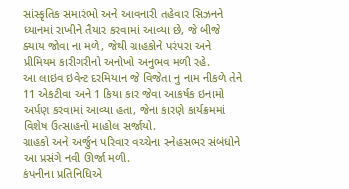સાંસ્કૃતિક સમારંભો અને આવનારી તહેવાર સિઝનને ધ્યાનમાં રાખીને તૈયાર કરવામાં આવ્યા છે, જે બીજે ક્યાય જોવા ના મળે, જેથી ગ્રાહકોને પરંપરા અને પ્રીમિયમ કારીગરીનો અનોખો અનુભવ મળી રહે.
આ લાઇવ ઇવેન્ટ દરમિયાન જે વિજેતા નુ નામ નીકળે તેને 11 એકટીવા અને 1 કિયા કાર જેવા આકર્ષક ઇનામો અર્પણ કરવામાં આવ્યા હતા, જેના કારણે કાર્યક્રમમાં વિશેષ ઉત્સાહનો માહોલ સર્જાયો.
ગ્રાહકો અને અર્જુન પરિવાર વચ્ચેના સ્નેહસભર સંબંધોને આ પ્રસંગે નવી ઊર્જા મળી.
કંપનીના પ્રતિનિધિએ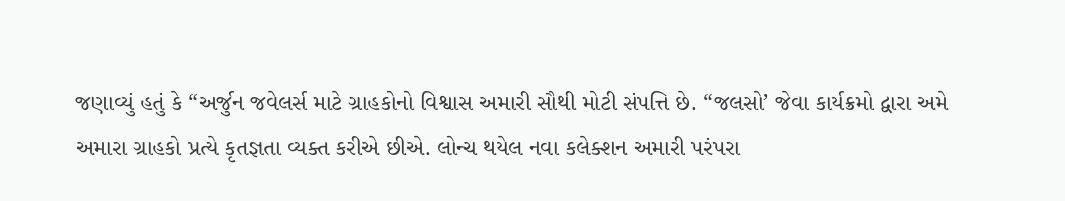જણાવ્યું હતું કે “અર્જુન જવેલર્સ માટે ગ્રાહકોનો વિશ્વાસ અમારી સૌથી મોટી સંપત્તિ છે. “જલસો’ જેવા કાર્યક્રમો દ્વારા અમે અમારા ગ્રાહકો પ્રત્યે કૃતજ્ઞતા વ્યક્ત કરીએ છીએ. લોન્ચ થયેલ નવા કલેક્શન અમારી પરંપરા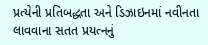પ્રત્યેની પ્રતિબદ્ધતા અને ડિઝાઇનમાં નવીનતા લાવવાના સતત પ્રયત્નનું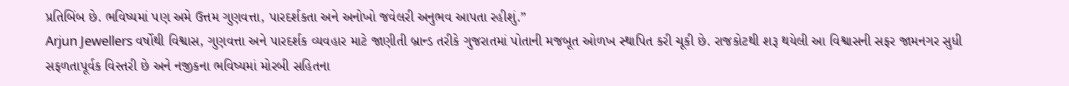પ્રતિબિંબ છે. ભવિષ્યમાં પણ અમે ઉત્તમ ગુણવત્તા, પારદર્શકતા અને અનોખો જવેલરી અનુભવ આપતા રહીશું.”
Arjun Jewellers વર્ષોથી વિશ્વાસ, ગુણવત્તા અને પારદર્શક વ્યવહાર માટે જાણીતી બ્રાન્ડ તરીકે ગુજરાતમાં પોતાની મજબૂત ઓળખ સ્થાપિત કરી ચૂકી છે. રાજકોટથી શરૂ થયેલી આ વિશ્વાસની સફર જામનગર સુધી સફળતાપૂર્વક વિસ્તરી છે અને નજીકના ભવિષ્યમાં મોરબી સહિતના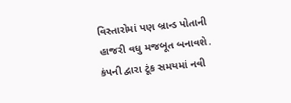વિસ્તારોમાં પણ બ્રાન્ડ પોતાની હાજરી વધુ મજબૂત બનાવશે.
કંપની દ્વારા ટૂંક સમયમાં નવી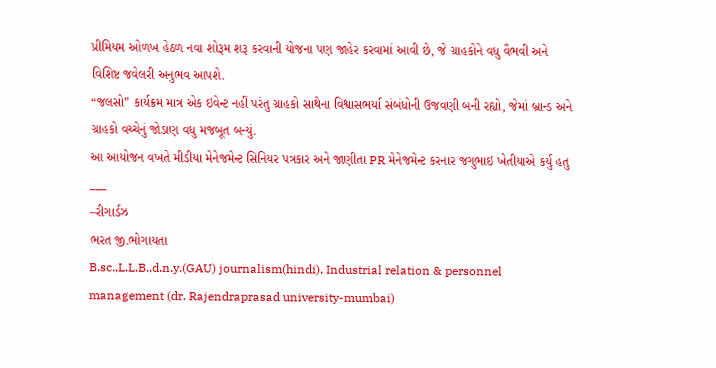પ્રીમિયમ ઓળખ હેઠળ નવા શોરૂમ શરૂ કરવાની યોજના પણ જાહેર કરવામાં આવી છે, જે ગ્રાહકોને વધુ વૈભવી અને વિશિષ્ટ જવેલરી અનુભવ આપશે.
“જલસો” કાર્યક્રમ માત્ર એક ઇવેન્ટ નહીં પરંતુ ગ્રાહકો સાથેના વિશ્વાસભર્યા સંબંધોની ઉજવણી બની રહ્યો, જેમાં બ્રાન્ડ અને ગ્રાહકો વચ્ચેનું જોડાણ વધુ મજબૂત બન્યું.
આ આયોજન વખતે મીડીયા મેનેજમેન્ટ સિનિયર પત્રકાર અને જાણીતા PR મેનેજમેન્ટ કરનાર જગુભાઇ ખેતીયાએ કર્યુ હતુ
___
–રીગાર્ડઝ
ભરત જી.ભોગાયતા
B.sc.,L.L.B.,d.n.y.(GAU) journalism(hindi), Industrial relation & personnel management (dr. Rajendraprasad university-mumbai)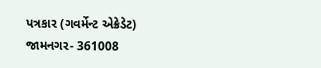પત્રકાર (ગવર્મેન્ટ એક્રેડેટ)
જામનગર- 361008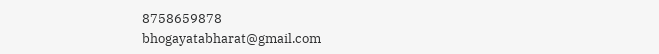8758659878
bhogayatabharat@gmail.com